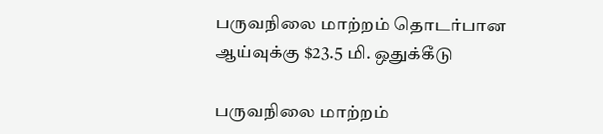பருவநிலை மாற்றம் தொடர்பான ஆய்வுக்கு $23.5 மி. ஒதுக்கீடு

பருவநிலை மாற்றம்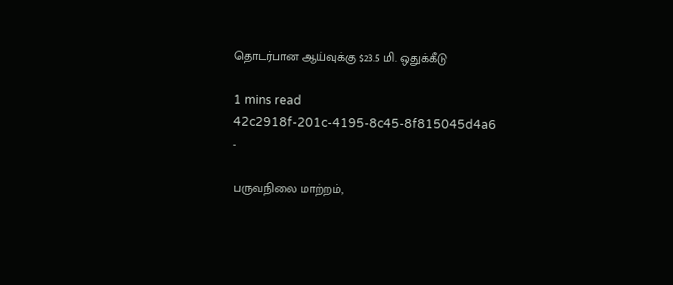தொடர்பான ஆய்வுக்கு $23.5 மி. ஒதுக்கீடு

1 mins read
42c2918f-201c-4195-8c45-8f815045d4a6
-

பருவநிலை மாற்றம்,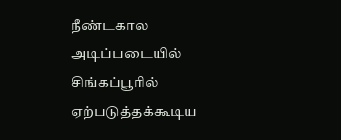நீண்டகால அடிப்படையில் சிங்கப்பூரில் ஏற்படுத்தக்கூடிய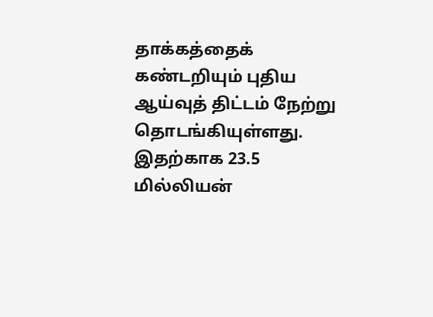தாக்கத்தைக் கண்டறியும் புதிய ஆய்வுத் திட்டம் நேற்று தொடங்கியுள்ளது. இதற்காக 23.5 மில்லியன்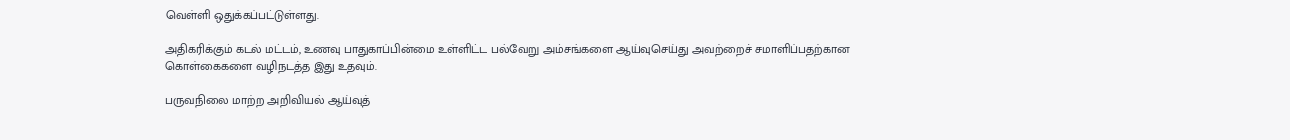வெள்ளி ஒதுக்கப்பட்டுள்ளது.

அதிகரிக்கும் கடல் மட்டம், உணவு பாதுகாப்பின்மை உள்ளிட்ட பல்வேறு அம்சங்களை ஆய்வுசெய்து அவற்றைச் சமாளிப்பதற்கான கொள்கைகளை வழிநடத்த இது உதவும்.

பருவநிலை மாற்ற அறிவியல் ஆய்வுத்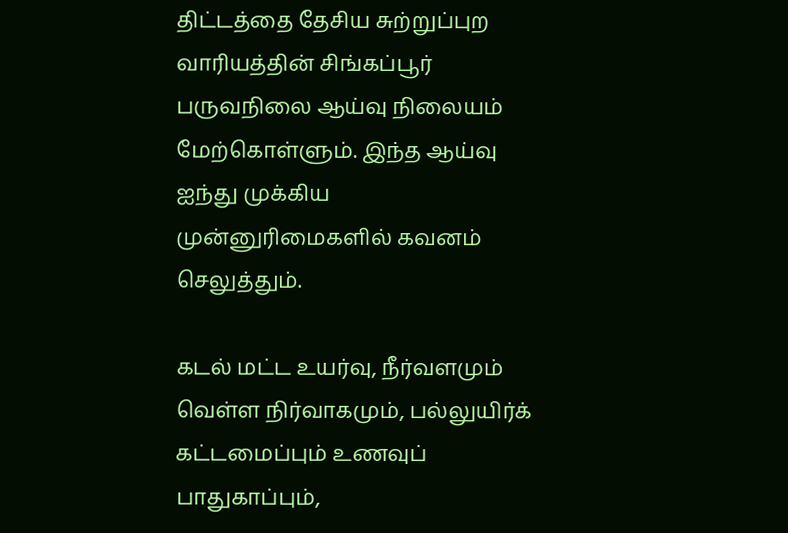திட்டத்தை தேசிய சுற்றுப்புற வாரியத்தின் சிங்கப்பூர் பருவநிலை ஆய்வு நிலையம் மேற்கொள்ளும். இந்த ஆய்வு ஐந்து முக்கிய முன்னுரிமைகளில் கவனம் செலுத்தும்.

கடல் மட்ட உயர்வு, நீர்வளமும் வெள்ள நிர்வாகமும், பல்லுயிர்க் கட்டமைப்பும் உணவுப் பாதுகாப்பும்,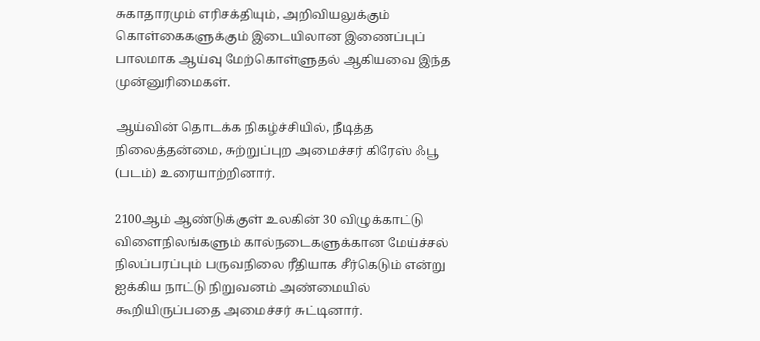சுகாதாரமும் எரிசக்தியும், அறிவியலுக்கும் கொள்கைகளுக்கும் இடையிலான இணைப்புப் பாலமாக ஆய்வு மேற்கொள்ளுதல் ஆகியவை இந்த முன்னுரிமைகள்.

ஆய்வின் தொடக்க நிகழ்ச்சியில், நீடித்த நிலைத்தன்மை, சுற்றுப்புற அமைச்சர் கிரேஸ் ஃபூ (படம்) உரையாற்றினார்.

2100ஆம் ஆண்டுக்குள் உலகின் 30 விழுக்காட்டு விளைநிலங்களும் கால்நடைகளுக்கான மேய்ச்சல் நிலப்பரப்பும் பருவநிலை ரீதியாக சீர்கெடும் என்று ஐக்கிய நாட்டு நிறுவனம் அண்மையில் கூறியிருப்பதை அமைச்சர் சுட்டினார்.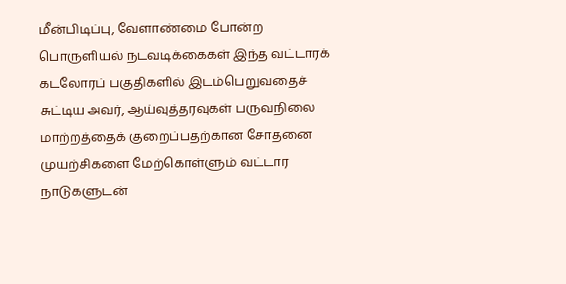மீன்பிடிப்பு, வேளாண்மை போன்ற பொருளியல் நடவடிக்கைகள் இந்த வட்டாரக் கடலோரப் பகுதிகளில் இடம்பெறுவதைச் சுட்டிய அவர், ஆய்வுத்தரவுகள் பருவநிலை மாற்றத்தைக் குறைப்பதற்கான சோதனை முயற்சிகளை மேற்கொள்ளும் வட்டார நாடுகளுடன்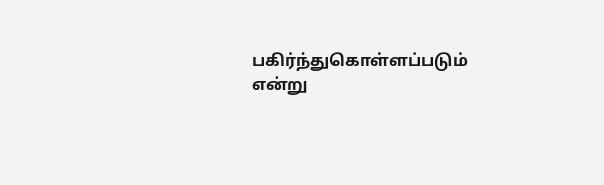பகிர்ந்துகொள்ளப்படும் என்று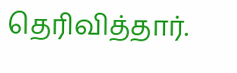தெரிவித்தார்.